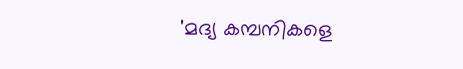'മദ്യ കമ്പനികളെ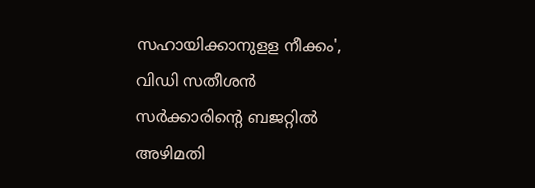സഹായിക്കാനുളള നീക്കം', വിഡി സതീശൻ സർക്കാരിന്റെ ബജറ്റിൽ അഴിമതി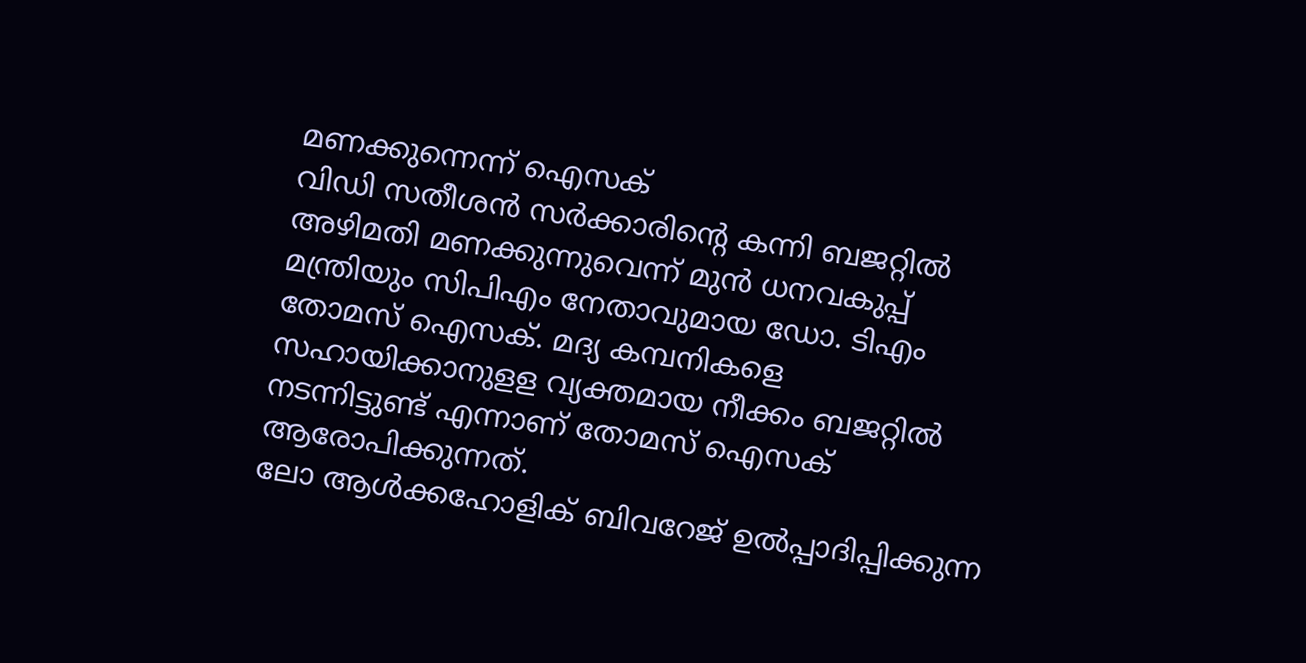മണക്കുന്നെന്ന് ഐസക്
വിഡി സതീശൻ സർക്കാരിന്റെ കന്നി ബജറ്റിൽ അഴിമതി മണക്കുന്നുവെന്ന് മുൻ ധനവകുപ്പ് മന്ത്രിയും സിപിഎം നേതാവുമായ ഡോ. ടിഎം തോമസ് ഐസക്. മദ്യ കമ്പനികളെ സഹായിക്കാനുളള വ്യക്തമായ നീക്കം ബജറ്റിൽ നടന്നിട്ടുണ്ട് എന്നാണ് തോമസ് ഐസക് ആരോപിക്കുന്നത്.
ലോ ആൾക്കഹോളിക് ബിവറേജ് ഉൽപ്പാദിപ്പിക്കുന്ന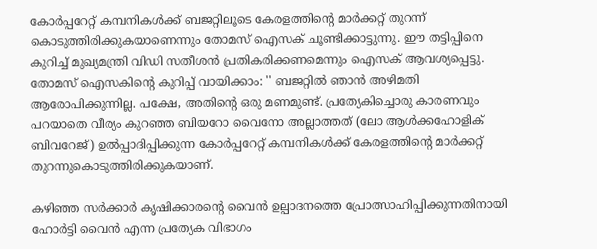കോർപ്പറേറ്റ് കമ്പനികൾക്ക് ബജറ്റിലൂടെ കേരളത്തിന്റെ മാർക്കറ്റ് തുറന്ന് കൊടുത്തിരിക്കുകയാണെന്നും തോമസ് ഐസക് ചൂണ്ടിക്കാട്ടുന്നു. ഈ തട്ടിപ്പിനെ കുറിച്ച് മുഖ്യമന്ത്രി വിഡി സതീശൻ പ്രതികരിക്കണമെന്നും ഐസക് ആവശ്യപ്പെട്ടു.
തോമസ് ഐസകിന്റെ കുറിപ്പ് വായിക്കാം: '' ബജറ്റിൽ ഞാൻ അഴിമതി ആരോപിക്കുന്നില്ല. പക്ഷേ, അതിന്റെ ഒരു മണമുണ്ട്. പ്രത്യേകിച്ചൊരു കാരണവും പറയാതെ വീര്യം കുറഞ്ഞ ബിയറോ വൈനോ അല്ലാത്തത് (ലോ ആൾക്കഹോളിക് ബിവറേജ്) ഉൽപ്പാദിപ്പിക്കുന്ന കോർപ്പറേറ്റ് കമ്പനികൾക്ക് കേരളത്തിന്റെ മാർക്കറ്റ് തുറന്നുകൊടുത്തിരിക്കുകയാണ്.

കഴിഞ്ഞ സർക്കാർ കൃഷിക്കാരന്റെ വൈൻ ഉല്പാദനത്തെ പ്രോത്സാഹിപ്പിക്കുന്നതിനായി ഹോർട്ടി വൈൻ എന്ന പ്രത്യേക വിഭാഗം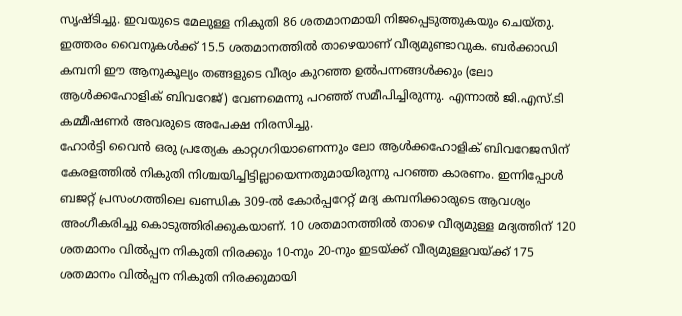സൃഷ്ടിച്ചു. ഇവയുടെ മേലുള്ള നികുതി 86 ശതമാനമായി നിജപ്പെടുത്തുകയും ചെയ്തു. ഇത്തരം വൈനുകൾക്ക് 15.5 ശതമാനത്തിൽ താഴെയാണ് വീര്യമുണ്ടാവുക. ബർക്കാഡി കമ്പനി ഈ ആനുകൂല്യം തങ്ങളുടെ വീര്യം കുറഞ്ഞ ഉൽപന്നങ്ങൾക്കും (ലോ ആൾക്കഹോളിക് ബിവറേജ്) വേണമെന്നു പറഞ്ഞ് സമീപിച്ചിരുന്നു. എന്നാൽ ജി.എസ്.ടി കമ്മീഷണർ അവരുടെ അപേക്ഷ നിരസിച്ചു.
ഹോർട്ടി വൈൻ ഒരു പ്രത്യേക കാറ്റഗറിയാണെന്നും ലോ ആൾക്കഹോളിക് ബിവറേജസിന് കേരളത്തിൽ നികുതി നിശ്ചയിച്ചിട്ടില്ലായെന്നതുമായിരുന്നു പറഞ്ഞ കാരണം. ഇന്നിപ്പോൾ ബജറ്റ് പ്രസംഗത്തിലെ ഖണ്ഡിക 309-ൽ കോർപ്പറേറ്റ് മദ്യ കമ്പനിക്കാരുടെ ആവശ്യം അംഗീകരിച്ചു കൊടുത്തിരിക്കുകയാണ്. 10 ശതമാനത്തിൽ താഴെ വീര്യമുള്ള മദ്യത്തിന് 120 ശതമാനം വിൽപ്പന നികുതി നിരക്കും 10-നും 20-നും ഇടയ്ക്ക് വീര്യമുള്ളവയ്ക്ക് 175 ശതമാനം വിൽപ്പന നികുതി നിരക്കുമായി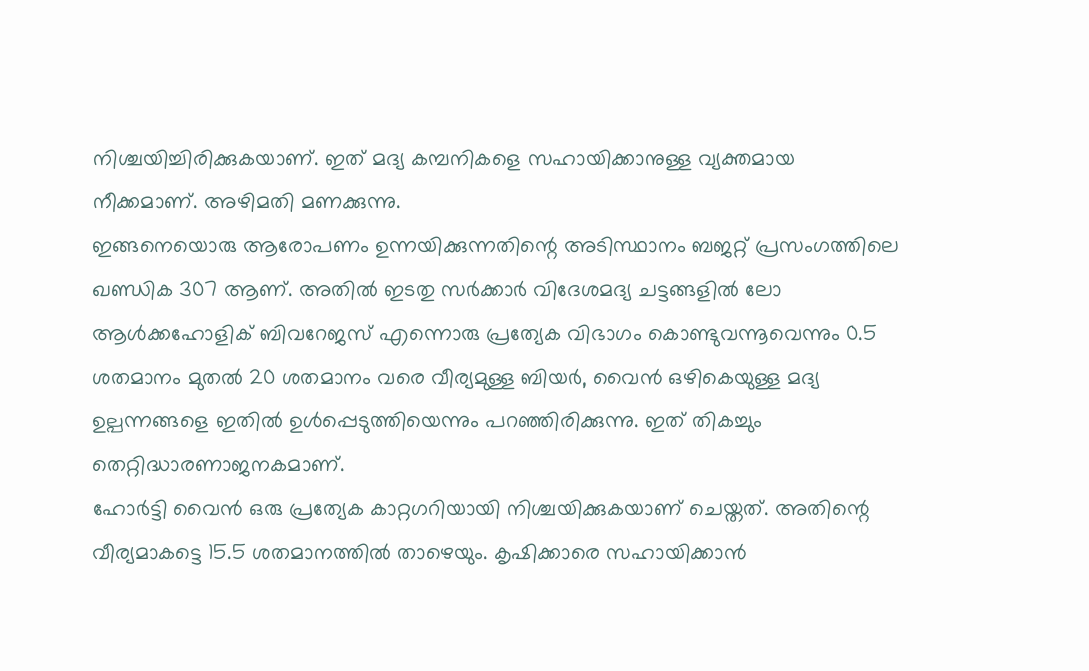നിശ്ചയിച്ചിരിക്കുകയാണ്. ഇത് മദ്യ കമ്പനികളെ സഹായിക്കാനുള്ള വ്യക്തമായ നീക്കമാണ്. അഴിമതി മണക്കുന്നു.
ഇങ്ങനെയൊരു ആരോപണം ഉന്നയിക്കുന്നതിന്റെ അടിസ്ഥാനം ബജറ്റ് പ്രസംഗത്തിലെ ഖണ്ഡിക 307 ആണ്. അതിൽ ഇടതു സർക്കാർ വിദേശമദ്യ ചട്ടങ്ങളിൽ ലോ ആൾക്കഹോളിക് ബിവറേജസ് എന്നൊരു പ്രത്യേക വിഭാഗം കൊണ്ടുവന്നൂവെന്നും 0.5 ശതമാനം മുതൽ 20 ശതമാനം വരെ വീര്യമുള്ള ബിയർ, വൈൻ ഒഴികെയുള്ള മദ്യ ഉല്പന്നങ്ങളെ ഇതിൽ ഉൾപ്പെടുത്തിയെന്നും പറഞ്ഞിരിക്കുന്നു. ഇത് തികച്ചും തെറ്റിദ്ധാരണാജനകമാണ്.
ഹോർട്ടി വൈൻ ഒരു പ്രത്യേക കാറ്റഗറിയായി നിശ്ചയിക്കുകയാണ് ചെയ്തത്. അതിന്റെ വീര്യമാകട്ടെ 15.5 ശതമാനത്തിൽ താഴെയും. കൃഷിക്കാരെ സഹായിക്കാൻ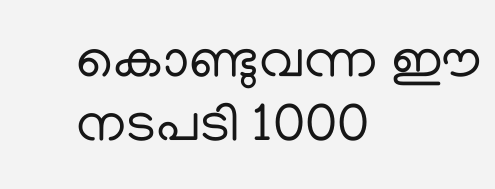കൊണ്ടുവന്ന ഈ നടപടി 1000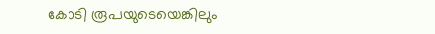കോടി രൂപയുടെയെങ്കിലും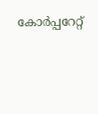കോർപ്പറേറ്റ്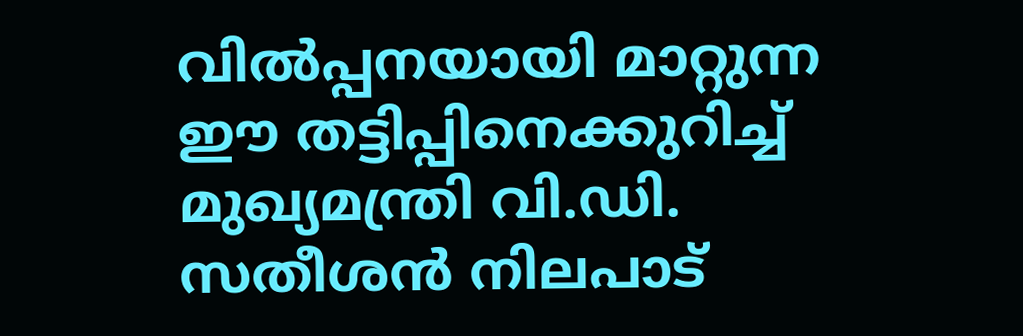വിൽപ്പനയായി മാറ്റുന്ന ഈ തട്ടിപ്പിനെക്കുറിച്ച് മുഖ്യമന്ത്രി വി.ഡി. സതീശൻ നിലപാട്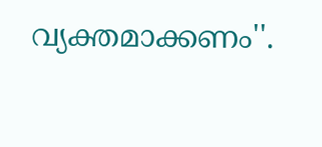വ്യക്തമാക്കണം''.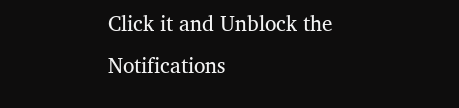Click it and Unblock the Notifications